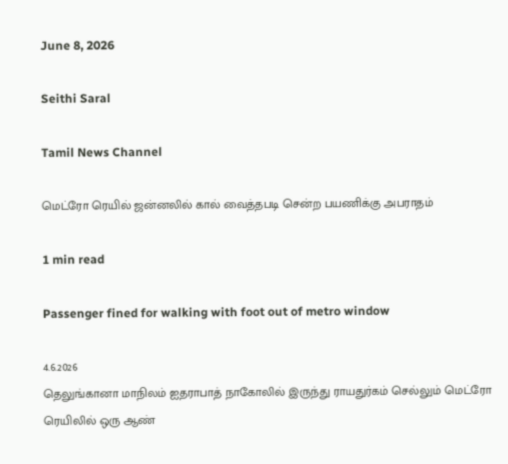June 8, 2026

Seithi Saral

Tamil News Channel

மெட்ரோ ரெயில் ஜன்னலில் கால் வைத்தபடி சென்ற பயணிக்கு அபராதம்

1 min read

Passenger fined for walking with foot out of metro window

4.6.2026
தெலுங்கானா மாநிலம் ஐதராபாத் நாகோலில் இருந்து ராயதுர்கம் செல்லும் மெட்ரோ ரெயிலில் ஒரு ஆண்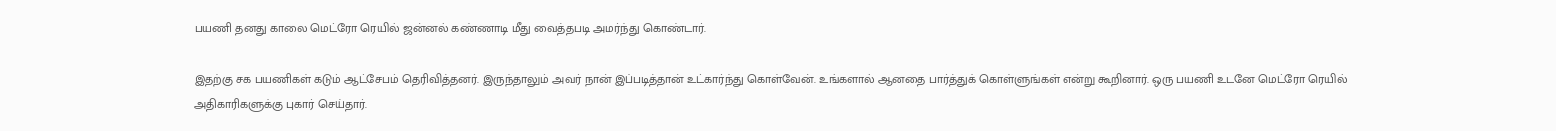பயணி தனது காலை மெட்ரோ ரெயில் ஜன்னல் கண்ணாடி மீது வைத்தபடி அமர்ந்து கொண்டார்.

இதற்கு சக பயணிகள் கடும் ஆட்சேபம் தெரிவித்தனர். இருந்தாலும் அவர் நான் இப்படித்தான் உட்கார்ந்து கொள்வேன். உங்களால் ஆனதை பார்த்துக் கொள்ளுங்கள் என்று கூறினார். ஒரு பயணி உடனே மெட்ரோ ரெயில் அதிகாரிகளுக்கு புகார் செய்தார்.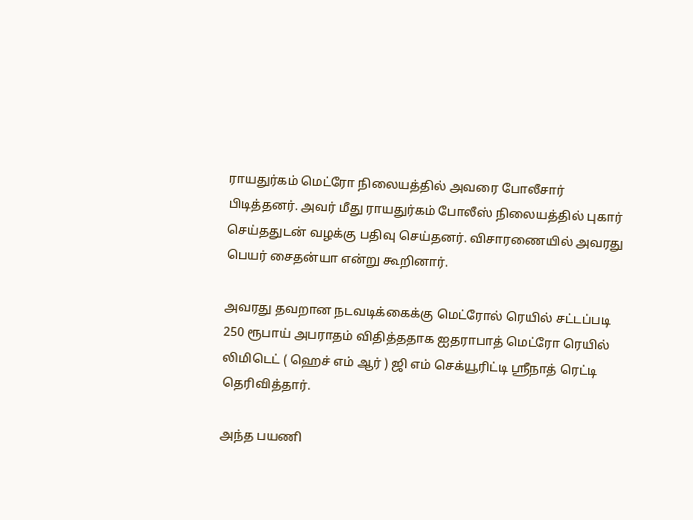ராயதுர்கம் மெட்ரோ நிலையத்தில் அவரை போலீசார் பிடித்தனர். அவர் மீது ராயதுர்கம் போலீஸ் நிலையத்தில் புகார் செய்ததுடன் வழக்கு பதிவு செய்தனர். விசாரணையில் அவரது பெயர் சைதன்யா என்று கூறினார்.

அவரது தவறான நடவடிக்கைக்கு மெட்ரோல் ரெயில் சட்டப்படி 250 ரூபாய் அபராதம் விதித்ததாக ஐதராபாத் மெட்ரோ ரெயில் லிமிடெட் ( ஹெச் எம் ஆர் ) ஜி எம் செக்யூரிட்டி ஸ்ரீநாத் ரெட்டி தெரிவித்தார்.

அந்த பயணி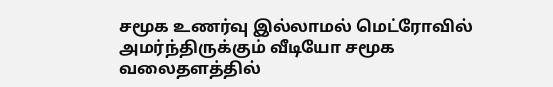சமூக உணர்வு இல்லாமல் மெட்ரோவில் அமர்ந்திருக்கும் வீடியோ சமூக வலைதளத்தில்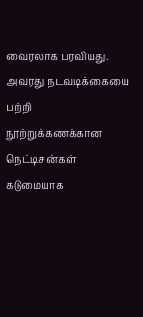வைரலாக பரவியது. அவரது நடவடிக்கையை பற்றி நூற்றுக்கணக்கான நெட்டிசன்கள் கடுமையாக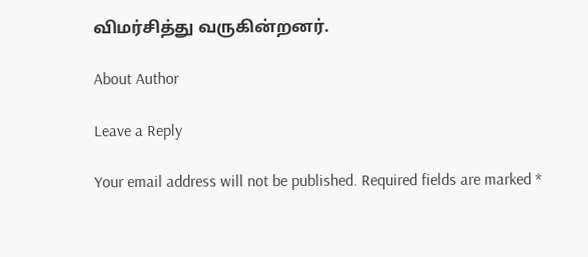விமர்சித்து வருகின்றனர்.

About Author

Leave a Reply

Your email address will not be published. Required fields are marked *